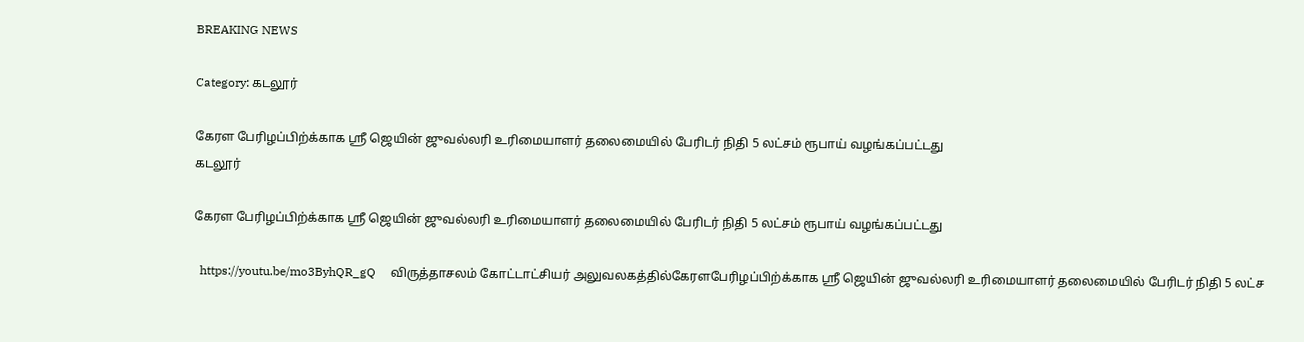BREAKING NEWS

Category: கடலூர்

கேரள பேரிழப்பிற்க்காக ஸ்ரீ ஜெயின் ஜுவல்லரி உரிமையாளர் தலைமையில் பேரிடர் நிதி 5 லட்சம் ரூபாய் வழங்கப்பட்டது
கடலூர்

கேரள பேரிழப்பிற்க்காக ஸ்ரீ ஜெயின் ஜுவல்லரி உரிமையாளர் தலைமையில் பேரிடர் நிதி 5 லட்சம் ரூபாய் வழங்கப்பட்டது

  https://youtu.be/mo3ByhQR_gQ     விருத்தாசலம் கோட்டாட்சியர் அலுவலகத்தில்கேரளபேரிழப்பிற்க்காக ஸ்ரீ ஜெயின் ஜுவல்லரி உரிமையாளர் தலைமையில் பேரிடர் நிதி 5 லட்ச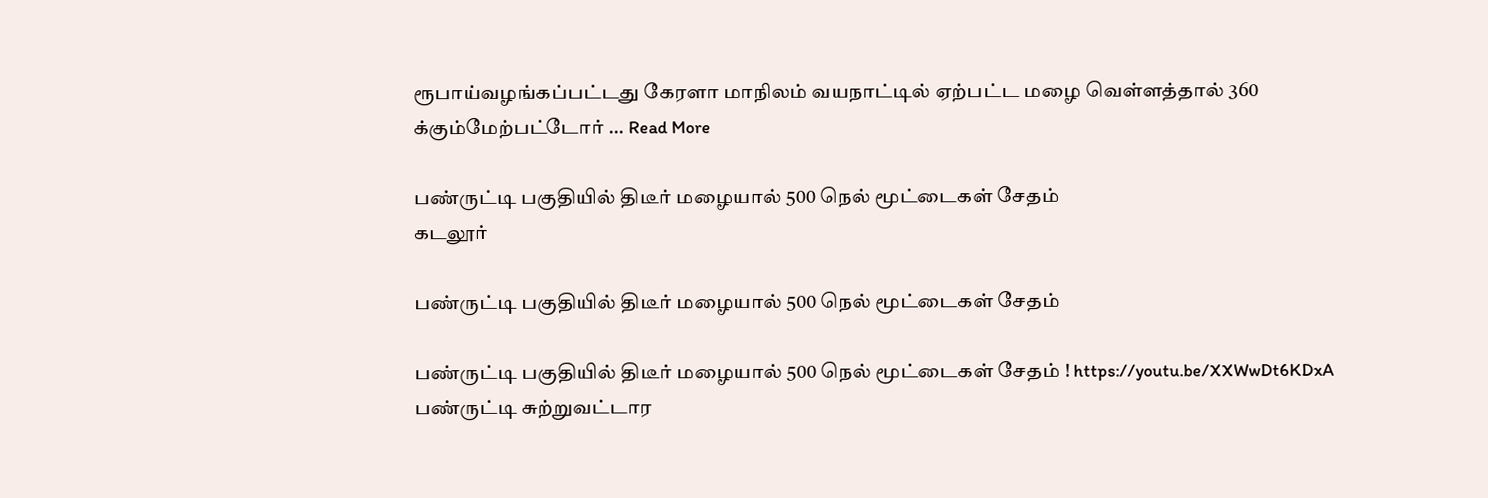ரூபாய்வழங்கப்பட்டது கேரளா மாநிலம் வயநாட்டில் ஏற்பட்ட மழை வெள்ளத்தால் 360 க்கும்மேற்பட்டோர் ... Read More

பண்ருட்டி பகுதியில் திடீர் மழையால் 500 நெல் மூட்டைகள் சேதம்
கடலூர்

பண்ருட்டி பகுதியில் திடீர் மழையால் 500 நெல் மூட்டைகள் சேதம்

பண்ருட்டி பகுதியில் திடீர் மழையால் 500 நெல் மூட்டைகள் சேதம் ! https://youtu.be/XXWwDt6KDxA பண்ருட்டி சுற்றுவட்டார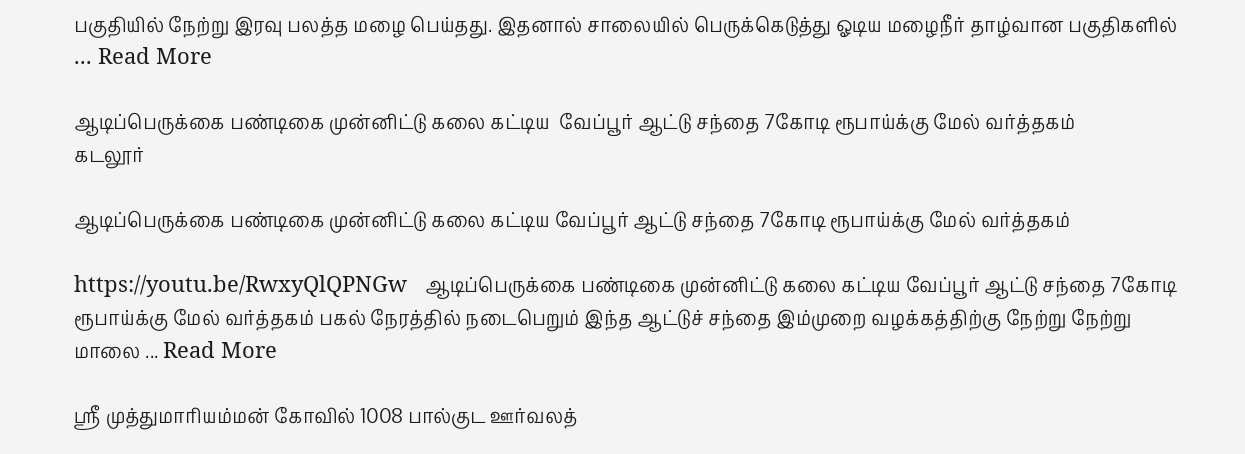பகுதியில் நேற்று இரவு பலத்த மழை பெய்தது. இதனால் சாலையில் பெருக்கெடுத்து ஓடிய மழைநீர் தாழ்வான பகுதிகளில் ... Read More

ஆடிப்பெருக்கை பண்டிகை முன்னிட்டு கலை கட்டிய  வேப்பூர் ஆட்டு சந்தை 7கோடி ரூபாய்க்கு மேல் வர்த்தகம்
கடலூர்

ஆடிப்பெருக்கை பண்டிகை முன்னிட்டு கலை கட்டிய வேப்பூர் ஆட்டு சந்தை 7கோடி ரூபாய்க்கு மேல் வர்த்தகம்

https://youtu.be/RwxyQlQPNGw   ஆடிப்பெருக்கை பண்டிகை முன்னிட்டு கலை கட்டிய வேப்பூர் ஆட்டு சந்தை 7கோடி ரூபாய்க்கு மேல் வர்த்தகம் பகல் நேரத்தில் நடைபெறும் இந்த ஆட்டுச் சந்தை இம்முறை வழக்கத்திற்கு நேற்று நேற்று மாலை ... Read More

ஶ்ரீ முத்துமாரியம்மன் கோவில் 1008 பால்குட ஊர்வலத்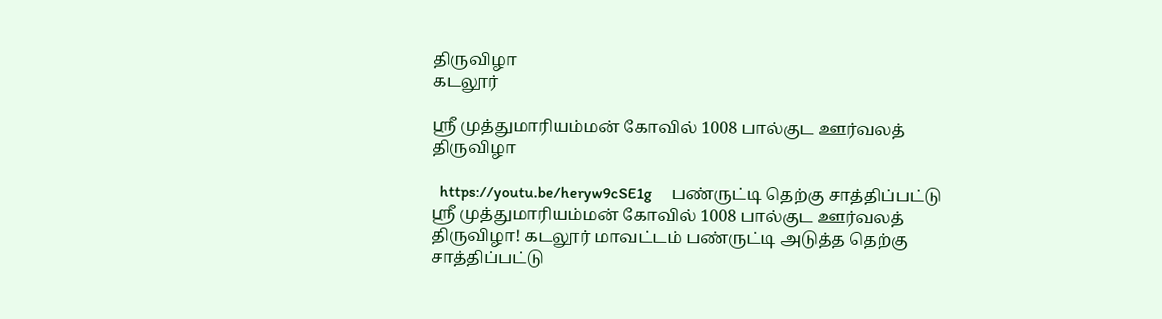திருவிழா
கடலூர்

ஶ்ரீ முத்துமாரியம்மன் கோவில் 1008 பால்குட ஊர்வலத் திருவிழா

  https://youtu.be/heryw9cSE1g     பண்ருட்டி தெற்கு சாத்திப்பட்டு ஶ்ரீ முத்துமாரியம்மன் கோவில் 1008 பால்குட ஊர்வலத் திருவிழா! கடலூர் மாவட்டம் பண்ருட்டி அடுத்த தெற்கு சாத்திப்பட்டு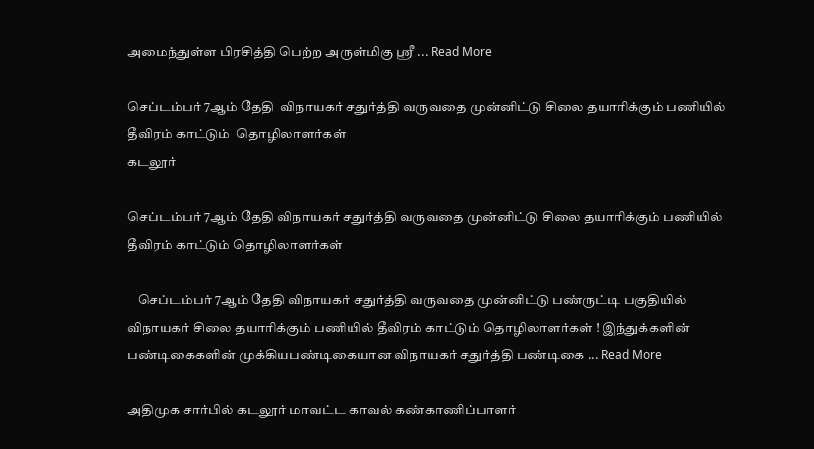அமைந்துள்ள பிரசித்தி பெற்ற அருள்மிகு ஶ்ரீ ... Read More

செப்டம்பர் 7ஆம் தேதி  விநாயகர் சதுர்த்தி வருவதை முன்னிட்டு சிலை தயாரிக்கும் பணியில் தீவிரம் காட்டும்  தொழிலாளர்கள்
கடலூர்

செப்டம்பர் 7ஆம் தேதி விநாயகர் சதுர்த்தி வருவதை முன்னிட்டு சிலை தயாரிக்கும் பணியில் தீவிரம் காட்டும் தொழிலாளர்கள்

    செப்டம்பர் 7ஆம் தேதி விநாயகர் சதுர்த்தி வருவதை முன்னிட்டு பண்ருட்டி பகுதியில் விநாயகர் சிலை தயாரிக்கும் பணியில் தீவிரம் காட்டும் தொழிலாளர்கள் ! இந்துக்களின் பண்டிகைகளின் முக்கியபண்டிகையான விநாயகர் சதுர்த்தி பண்டிகை ... Read More

அதிமுக சார்பில் கடலூர் மாவட்ட காவல் கண்காணிப்பாளர்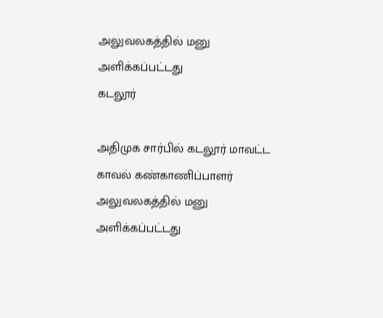அலுவலகத்தில் மனு அளிக்கப்பட்டது
கடலூர்

அதிமுக சார்பில் கடலூர் மாவட்ட காவல் கண்காணிப்பாளர் அலுவலகத்தில் மனு அளிக்கப்பட்டது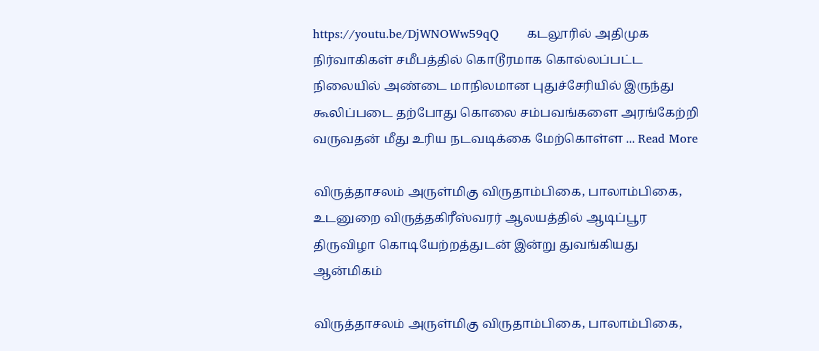https://youtu.be/DjWNOWw59qQ       கடலூரில் அதிமுக நிர்வாகிகள் சமீபத்தில் கொடூரமாக கொல்லப்பட்ட நிலையில் அண்டை மாநிலமான புதுச்சேரியில் இருந்து கூலிப்படை தற்போது கொலை சம்பவங்களை அரங்கேற்றி வருவதன் மீது உரிய நடவடிக்கை மேற்கொள்ள ... Read More

விருத்தாசலம் அருள்மிகு விருதாம்பிகை, பாலாம்பிகை, உடனுறை விருத்தகிரீஸ்வரர் ஆலயத்தில் ஆடிப்பூர திருவிழா கொடியேற்றத்துடன் இன்று துவங்கியது
ஆன்மிகம்

விருத்தாசலம் அருள்மிகு விருதாம்பிகை, பாலாம்பிகை,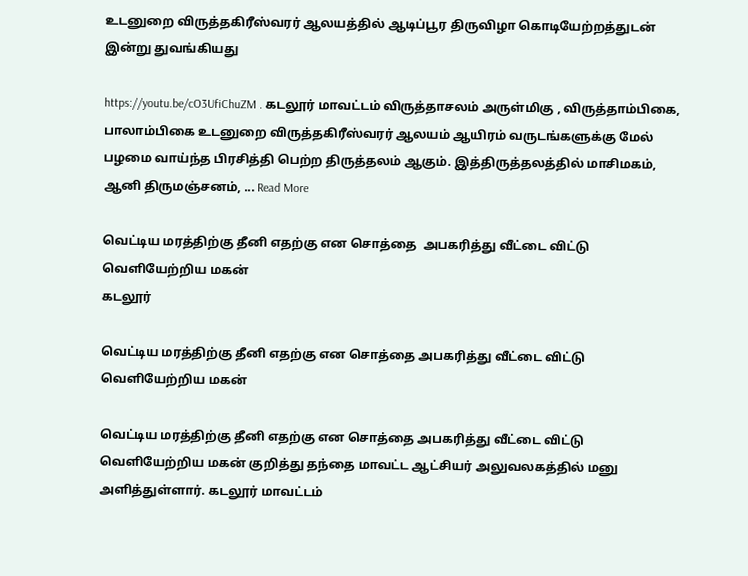உடனுறை விருத்தகிரீஸ்வரர் ஆலயத்தில் ஆடிப்பூர திருவிழா கொடியேற்றத்துடன் இன்று துவங்கியது

https://youtu.be/cO3UfiChuZM . கடலூர் மாவட்டம் விருத்தாசலம் அருள்மிகு , விருத்தாம்பிகை, பாலாம்பிகை உடனுறை விருத்தகிரீஸ்வரர் ஆலயம் ஆயிரம் வருடங்களுக்கு மேல் பழமை வாய்ந்த பிரசித்தி பெற்ற திருத்தலம் ஆகும். இத்திருத்தலத்தில் மாசிமகம், ஆனி திருமஞ்சனம், ... Read More

வெட்டிய மரத்திற்கு தீனி எதற்கு என சொத்தை  அபகரித்து வீட்டை விட்டு வெளியேற்றிய மகன்
கடலூர்

வெட்டிய மரத்திற்கு தீனி எதற்கு என சொத்தை அபகரித்து வீட்டை விட்டு வெளியேற்றிய மகன்

வெட்டிய மரத்திற்கு தீனி எதற்கு என சொத்தை அபகரித்து வீட்டை விட்டு வெளியேற்றிய மகன் குறித்து தந்தை மாவட்ட ஆட்சியர் அலுவலகத்தில் மனு அளித்துள்ளார். கடலூர் மாவட்டம்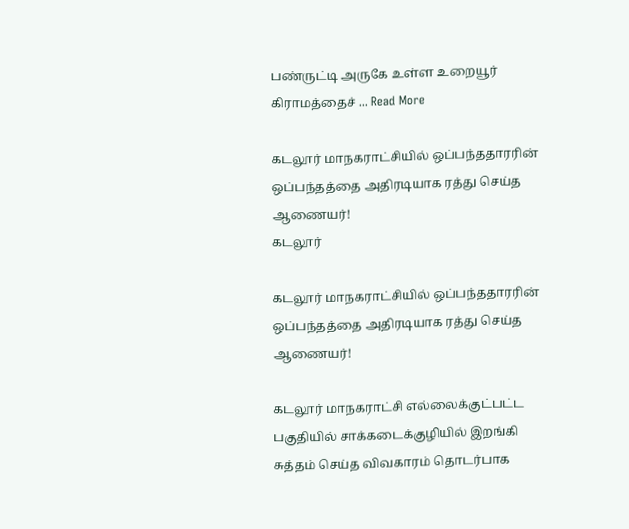பண்ருட்டி அருகே உள்ள உறையூர் கிராமத்தைச் ... Read More

கடலூர் மாநகராட்சியில் ஒப்பந்ததாரரின் ஒப்பந்தத்தை அதிரடியாக ரத்து செய்த ஆணையர்!
கடலூர்

கடலூர் மாநகராட்சியில் ஒப்பந்ததாரரின் ஒப்பந்தத்தை அதிரடியாக ரத்து செய்த ஆணையர்!

கடலூர் மாநகராட்சி எல்லைக்குட்பட்ட பகுதியில் சாக்கடைக்குழியில் இறங்கி சுத்தம் செய்த விவகாரம் தொடர்பாக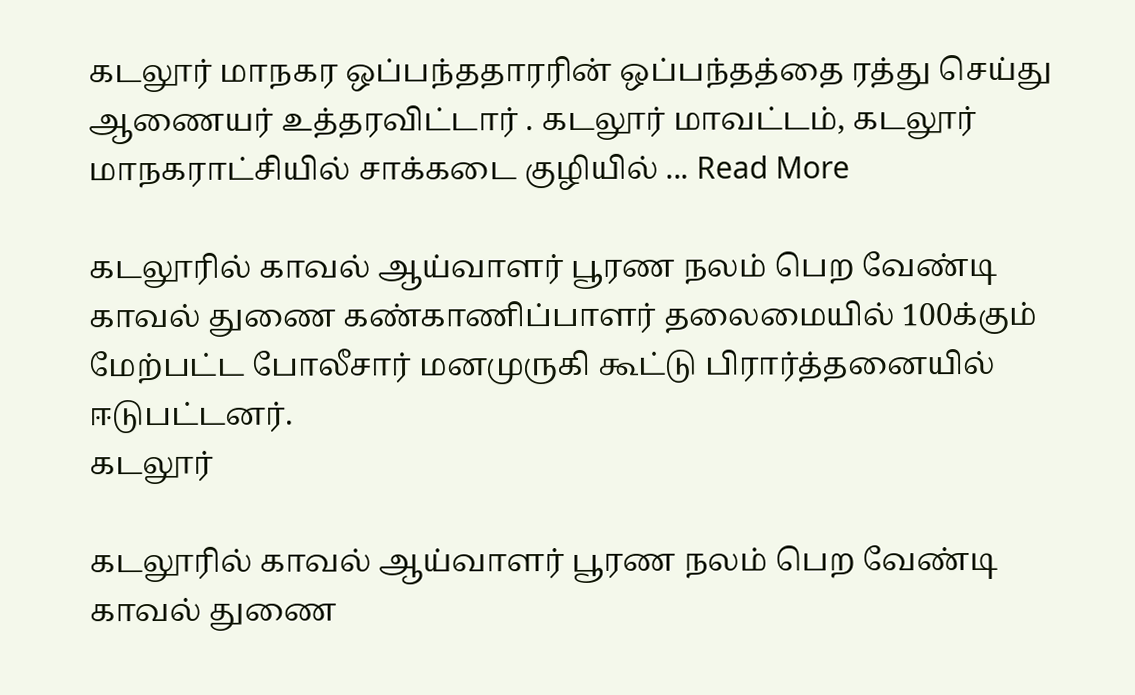கடலூர் மாநகர ஒப்பந்ததாரரின் ஒப்பந்தத்தை ரத்து செய்து ஆணையர் உத்தரவிட்டார் . கடலூர் மாவட்டம், கடலூர் மாநகராட்சியில் சாக்கடை குழியில் ... Read More

கடலூரில் காவல் ஆய்வாளர் பூரண நலம் பெற வேண்டி காவல் துணை கண்காணிப்பாளர் தலைமையில் 100க்கும் மேற்பட்ட போலீசார் மனமுருகி கூட்டு பிரார்த்தனையில் ஈடுபட்டனர்.
கடலூர்

கடலூரில் காவல் ஆய்வாளர் பூரண நலம் பெற வேண்டி காவல் துணை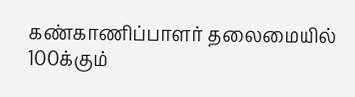கண்காணிப்பாளர் தலைமையில் 100க்கும்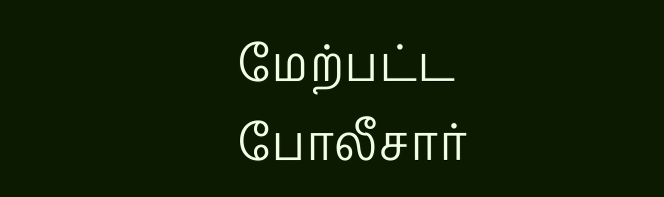மேற்பட்ட போலீசார்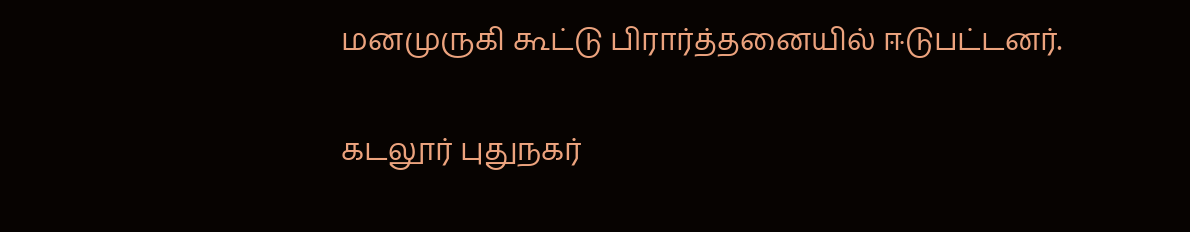மனமுருகி கூட்டு பிரார்த்தனையில் ஈடுபட்டனர்.

கடலூர் புதுநகர்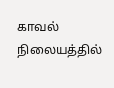காவல் நிலையத்தில்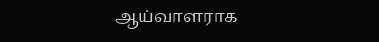ஆய்வாளராக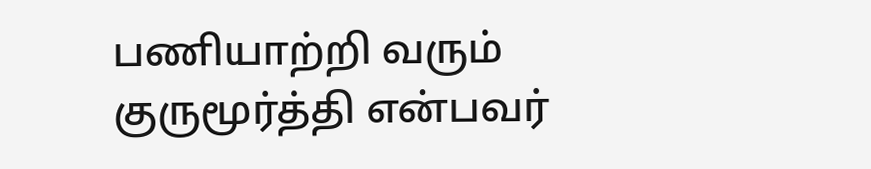பணியாற்றி வரும் குருமூர்த்தி என்பவர்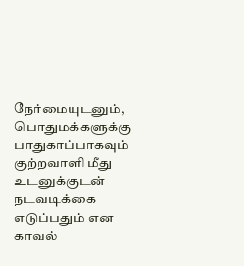நேர்மையுடனும், பொதுமக்களுக்கு பாதுகாப்பாகவும் குற்றவாளி மீது உடனுக்குடன் நடவடிக்கை எடுப்பதும் என காவல்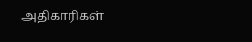அதிகாரிகள்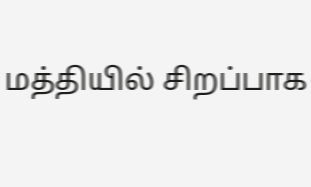மத்தியில் சிறப்பாக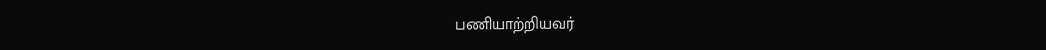பணியாற்றியவர்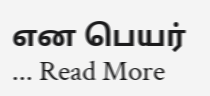என பெயர் ... Read More